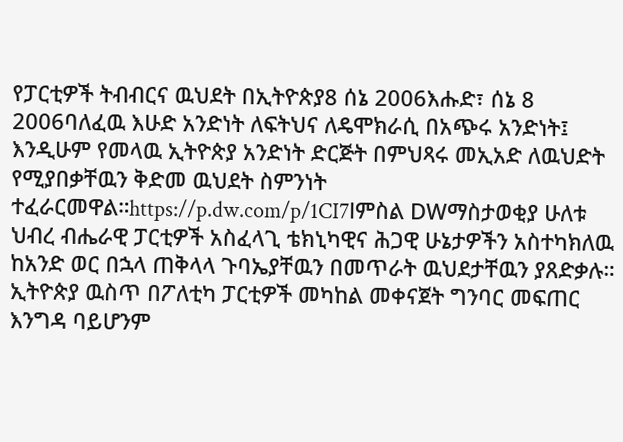የፓርቲዎች ትብብርና ዉህደት በኢትዮጵያ8 ሰኔ 2006እሑድ፣ ሰኔ 8 2006ባለፈዉ እሁድ አንድነት ለፍትህና ለዴሞክራሲ በአጭሩ አንድነት፤ እንዲሁም የመላዉ ኢትዮጵያ አንድነት ድርጅት በምህጻሩ መኢአድ ለዉህድት የሚያበቃቸዉን ቅድመ ዉህደት ስምንነት ተፈራርመዋል።https://p.dw.com/p/1CI7lምስል DWማስታወቂያ ሁለቱ ህብረ ብሔራዊ ፓርቲዎች አስፈላጊ ቴክኒካዊና ሕጋዊ ሁኔታዎችን አስተካክለዉ ከአንድ ወር በኋላ ጠቅላላ ጉባኤያቸዉን በመጥራት ዉህደታቸዉን ያጸድቃሉ። ኢትዮጵያ ዉስጥ በፖለቲካ ፓርቲዎች መካከል መቀናጀት ግንባር መፍጠር እንግዳ ባይሆንም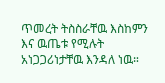ጥመረት ትስስራቸዉ እስከምን እና ዉጤቱ የሚሉት አነጋጋሪነታቸዉ እንዳለ ነዉ።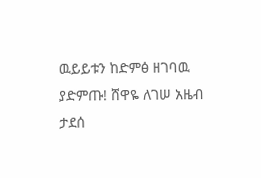ዉይይቱን ከድምፅ ዘገባዉ ያድምጡ! ሸዋዬ ለገሠ አዜብ ታደሰ